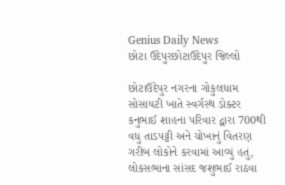Genius Daily News
છોટા ઉદેપુરછોટાઉદેપુર જિલ્લો

છોટાઉદેપુર નગરના ગોકુલધામ સોસાયટી ખાતે સ્વર્ગસ્થ ડોક્ટર કનુભાઈ શાહના પરિવાર દ્વારા 700થી વધુ તાડપટ્ટી અને ચોખાનું વિતરણ ગરીબ લોકોને કરવામાં આવ્યું હતું, લોકસભાના સાંસદ જશુભાઈ રાઠવા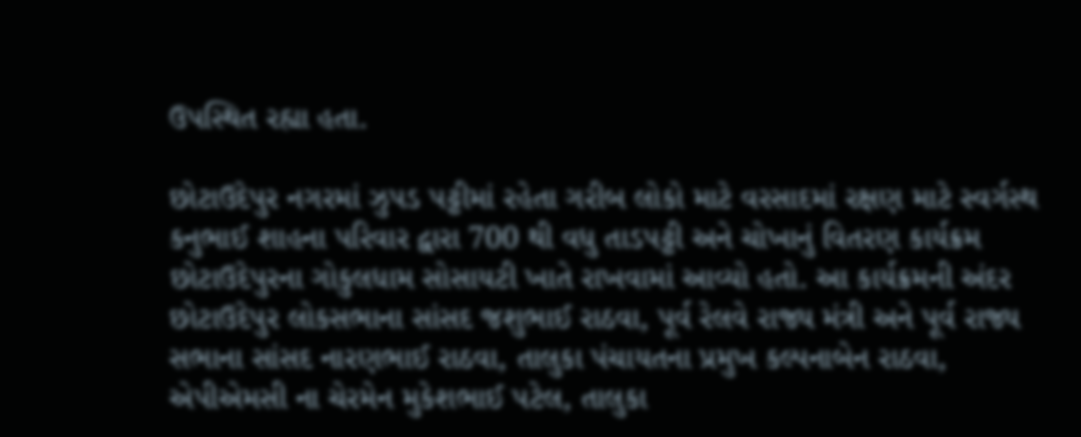ઉપસ્થિત રહ્યા હતા.

છોટાઉદેપુર નગરમાં ઝુપડ પટ્ટીમાં રહેતા ગરીબ લોકો માટે વરસાદમાં રક્ષણ માટે સ્વર્ગસ્થ કનુભાઈ શાહના પરિવાર દ્વારા 700 થી વધુ તાડપટ્ટી અને ચોખાનું વિતરણ કાર્યક્રમ છોટાઉદેપુરના ગોકુલધામ સોસાયટી ખાતે રાખવામાં આવ્યો હતો. આ કાર્યક્રમની અંદર છોટાઉદેપુર લોકસભાના સાંસદ જશુભાઈ રાઠવા, પૂર્વ રેલવે રાજ્ય મંત્રી અને પૂર્વ રાજ્ય સભાના સાંસદ નારણભાઈ રાઠવા, તાલુકા પંચાયતના પ્રમુખ કલ્પનાબેન રાઠવા, એપીએમસી ના ચેરમેન મુકેશભાઈ પટેલ, તાલુકા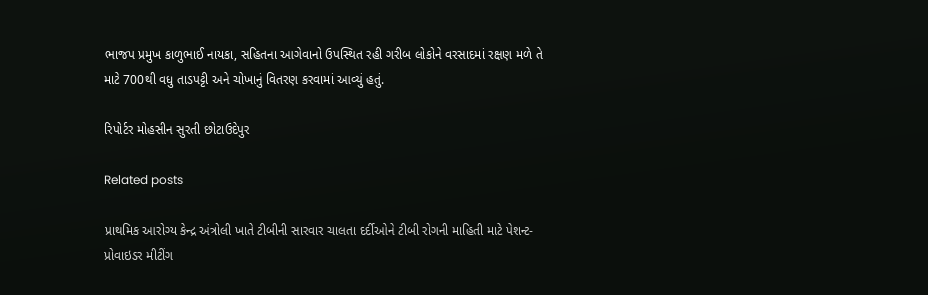ભાજપ પ્રમુખ કાળુભાઈ નાયકા, સહિતના આગેવાનો ઉપસ્થિત રહી ગરીબ લોકોને વરસાદમાં રક્ષણ મળે તે માટે 700થી વધુ તાડપટ્ટી અને ચોખાનું વિતરણ કરવામાં આવ્યું હતું.

રિપોર્ટર મોહસીન સુરતી છોટાઉદેપુર

Related posts

પ્રાથમિક આરોગ્ય કેન્દ્ર અંત્રોલી ખાતે ટીબીની સારવાર ચાલતા દર્દીઓને ટીબી રોગની માહિતી માટે પેશન્ટ- પ્રોવાઇડર મીટીંગ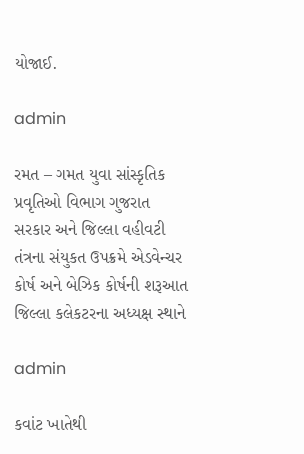યોજાઈ.

admin

રમત – ગમત યુવા સાંસ્કૃતિક પ્રવૃતિઓ વિભાગ ગુજરાત સરકાર અને જિલ્લા વહીવટી તંત્રના સંયુકત ઉપક્રમે એડવેન્ચર કોર્ષ અને બેઝિક કોર્ષની શરૂઆત જિલ્લા કલેકટરના અધ્યક્ષ સ્થાને

admin

કવાંટ ખાતેથી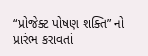“પ્રોજેક્ટ પોષણ શક્તિ” નો પ્રારંભ કરાવતાં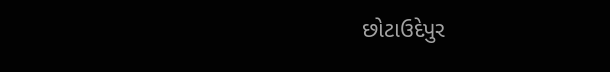છોટાઉદેપુર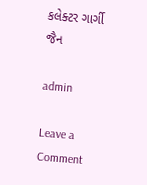કલેક્ટર ગાર્ગી જૈન

admin

Leave a Comment